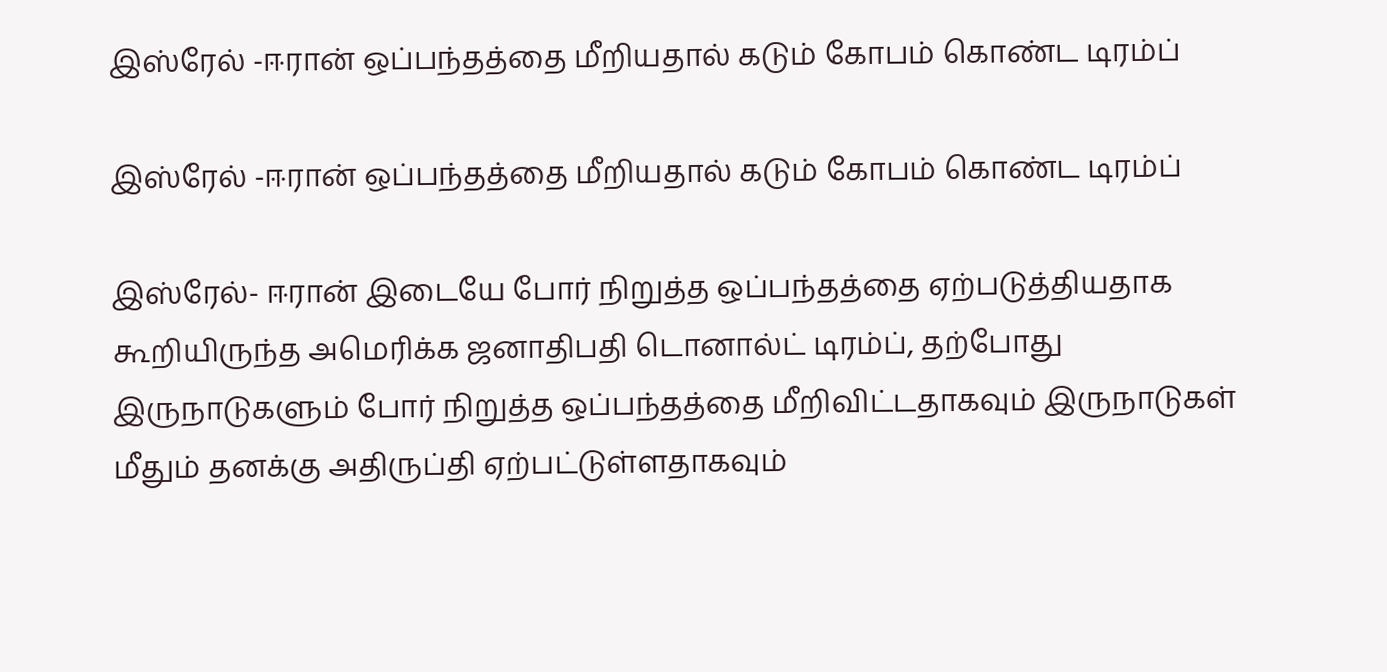இஸ்ரேல் -ஈரான் ஒப்பந்தத்தை மீறியதால் கடும் கோபம் கொண்ட டிரம்ப்

இஸ்ரேல் -ஈரான் ஒப்பந்தத்தை மீறியதால் கடும் கோபம் கொண்ட டிரம்ப்

இஸ்ரேல்- ஈரான் இடையே போர் நிறுத்த ஒப்பந்தத்தை ஏற்படுத்தியதாக கூறியிருந்த அமெரிக்க ஜனாதிபதி டொனால்ட் டிரம்ப், தற்போது இருநாடுகளும் போர் நிறுத்த ஒப்பந்தத்தை மீறிவிட்டதாகவும் இருநாடுகள் மீதும் தனக்கு அதிருப்தி ஏற்பட்டுள்ளதாகவும்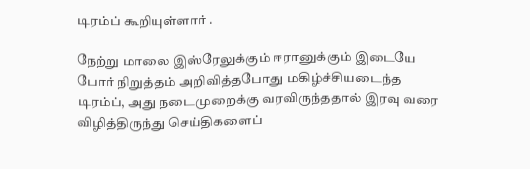டிரம்ப் கூறியுள்ளார் .

நேற்று மாலை இஸ்ரேலுக்கும் ஈரானுக்கும் இடையே போர் நிறுத்தம் அறிவித்தபோது மகிழ்ச்சியடைந்த டிரம்ப், அது நடைமுறைக்கு வரவிருந்ததால் இரவு வரை விழித்திருந்து செய்திகளைப்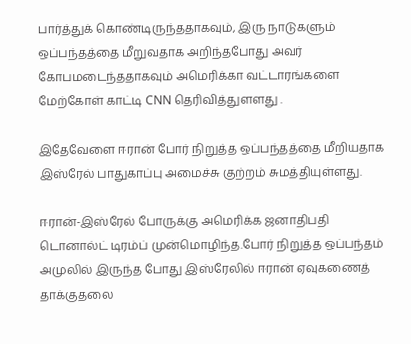பார்த்துக் கொண்டிருந்ததாகவும், இரு நாடுகளும் ஒப்பந்தத்தை மீறுவதாக அறிந்தபோது அவர் கோபமடைந்ததாகவும் அமெரிக்கா வட்டாரங்களை மேற்கோள் காட்டி CNN தெரிவித்துளளது .

இதேவேளை ஈரான் போர் நிறுத்த ஒப்பந்தத்தை மீறியதாக இஸ்ரேல் பாதுகாப்பு அமைச்சு குற்றம் சுமத்தியுள்ளது.

ஈரான்-இஸ்ரேல் போருக்கு அமெரிக்க ஜனாதிபதி டொனால்ட் டிரம்ப் முன்மொழிந்த.போர் நிறுத்த ஒப்பந்தம் அமுலில் இருந்த போது இஸ்ரேலில் ஈரான் ஏவுகணைத் தாக்குதலை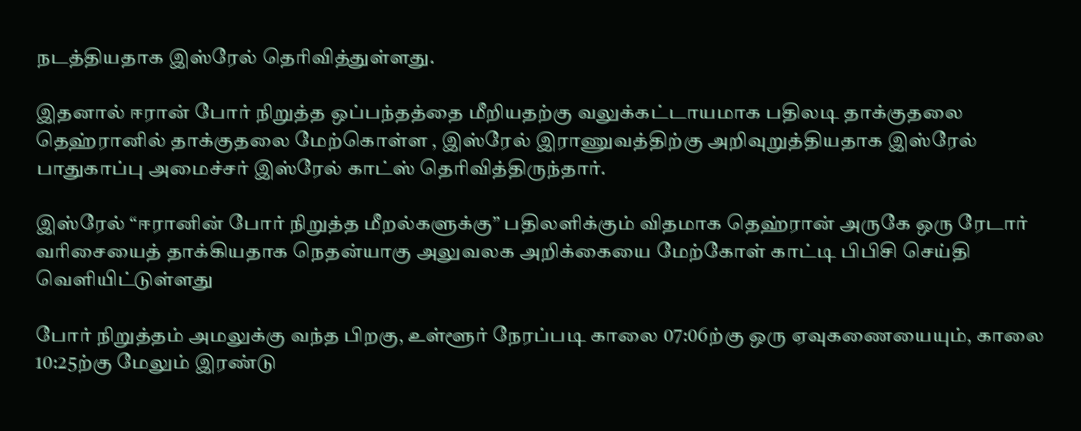நடத்தியதாக இஸ்ரேல் தெரிவித்துள்ளது.

இதனால் ஈரான் போர் நிறுத்த ஒப்பந்தத்தை மீறியதற்கு வலுக்கட்டாயமாக பதிலடி தாக்குதலை தெஹ்ரானில் தாக்குதலை மேற்கொள்ள , இஸ்ரேல் இராணுவத்திற்கு அறிவுறுத்தியதாக இஸ்ரேல் பாதுகாப்பு அமைச்சர் இஸ்ரேல் காட்ஸ் தெரிவித்திருந்தார்.

இஸ்ரேல் “ஈரானின் போர் நிறுத்த மீறல்களுக்கு” பதிலளிக்கும் விதமாக தெஹ்ரான் அருகே ஒரு ரேடார் வரிசையைத் தாக்கியதாக நெதன்யாகு அலுவலக அறிக்கையை மேற்கோள் காட்டி பிபிசி செய்தி வெளியிட்டுள்ளது

போர் நிறுத்தம் அமலுக்கு வந்த பிறகு, உள்ளூர் நேரப்படி காலை 07:06ற்கு ஒரு ஏவுகணையையும், காலை 10:25ற்கு மேலும் இரண்டு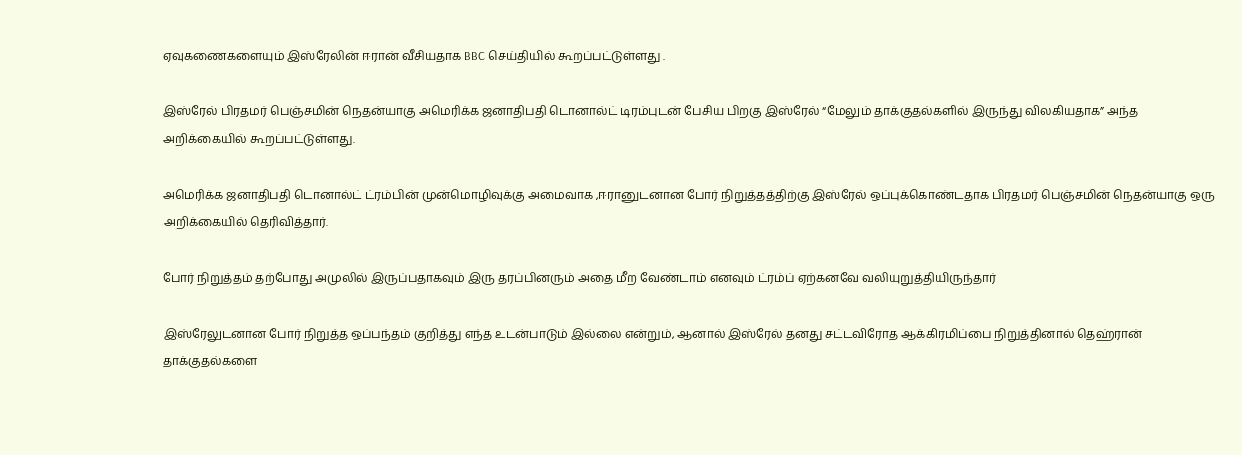ஏவுகணைகளையும் இஸ்ரேலின் ஈரான் வீசியதாக BBC செய்தியில் கூறப்பட்டுள்ளது .

இஸ்ரேல் பிரதமர் பெஞ்சமின் நெதன்யாகு அமெரிக்க ஜனாதிபதி டொனால்ட் டிரம்புடன் பேசிய பிறகு இஸ்ரேல் “மேலும் தாக்குதல்களில் இருந்து விலகியதாக” அந்த அறிக்கையில் கூறப்பட்டுள்ளது.

அமெரிக்க ஜனாதிபதி டொனால்ட் ட்ரம்பின் முன்மொழிவுக்கு அமைவாக ,ஈரானுடனான போர் நிறுத்தத்திற்கு இஸ்ரேல் ஒப்புக்கொண்டதாக பிரதமர் பெஞ்சமின் நெதன்யாகு ஒரு அறிக்கையில் தெரிவித்தார்.

போர் நிறுத்தம் தற்போது அமுலில் இருப்பதாகவும் இரு தரப்பினரும் அதை மீற வேண்டாம் எனவும் ட்ரம்ப் ஏற்கனவே வலியுறுத்தியிருந்தார்

இஸ்ரேலுடனான போர் நிறுத்த ஒப்பந்தம் குறித்து எந்த உடன்பாடும் இல்லை என்றும், ஆனால் இஸ்ரேல் தனது சட்டவிரோத ஆக்கிரமிப்பை நிறுத்தினால் தெஹ்ரான் தாக்குதல்களை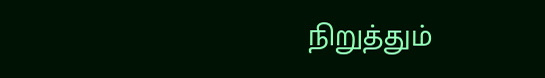நிறுத்தும்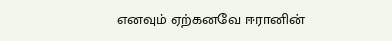எனவும் ஏற்கனவே ஈரானின்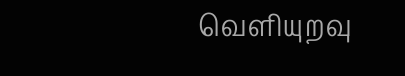வெளியுறவு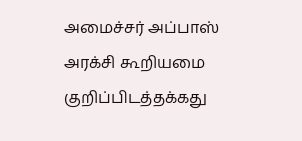அமைச்சர் அப்பாஸ் அரக்சி கூறியமை குறிப்பிடத்தக்கது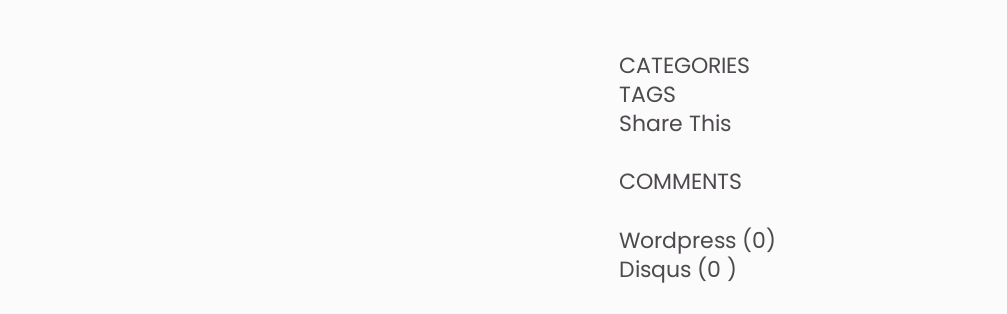CATEGORIES
TAGS
Share This

COMMENTS

Wordpress (0)
Disqus (0 )